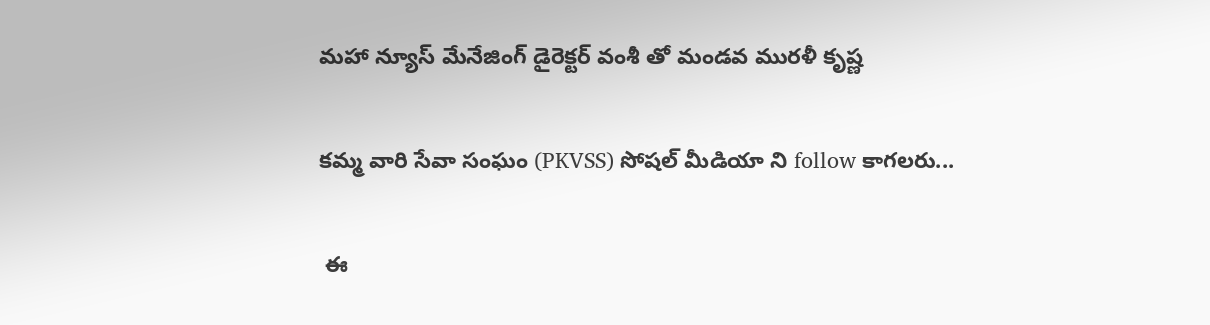మహా న్యూస్ మేనేజింగ్ డైరెక్టర్ వంశీ తో మండవ మురళీ కృష్ణ

కమ్మ వారి సేవా సంఘం (PKVSS) సోషల్ మీడియా ని follow కాగలరు...

 ఈ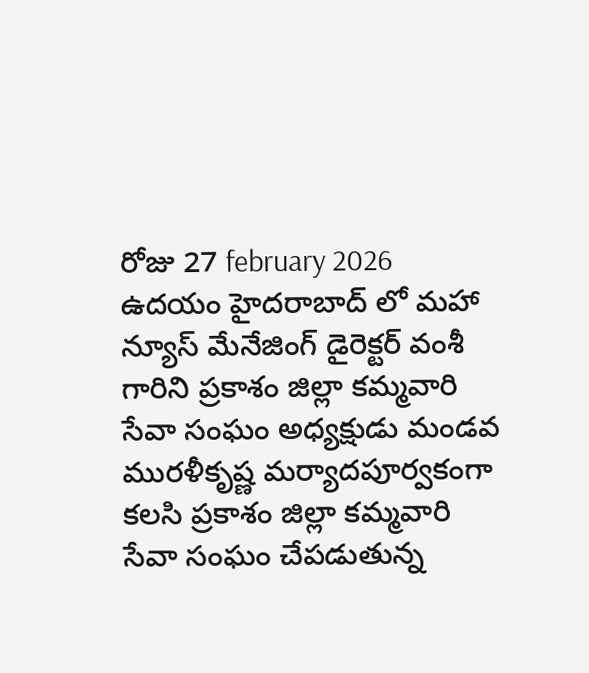రోజు 27 february 2026  ఉదయం హైదరాబాద్ లో మహా న్యూస్ మేనేజింగ్ డైరెక్టర్ వంశీ గారిని ప్రకాశం జిల్లా కమ్మవారి సేవా సంఘం అధ్యక్షుడు మండవ మురళీకృష్ణ మర్యాదపూర్వకంగా కలసి ప్రకాశం జిల్లా కమ్మవారి సేవా సంఘం చేపడుతున్న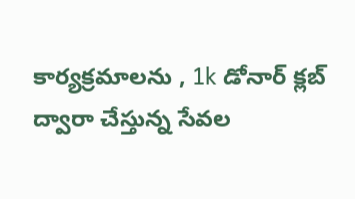కార్యక్రమాలను , 1k డోనార్ క్లబ్ ద్వారా చేస్తున్న సేవల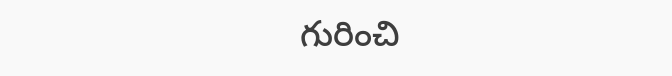గురించి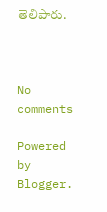తెలిపారు.



No comments

Powered by Blogger.